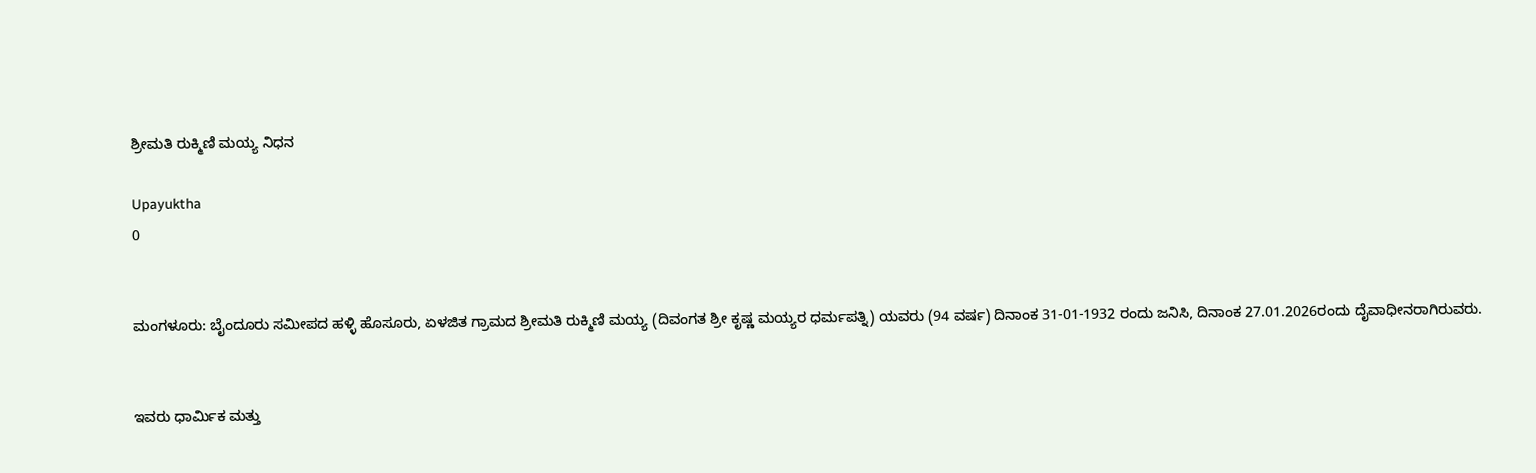ಶ್ರೀಮತಿ ರುಕ್ಮಿಣಿ ಮಯ್ಯ ನಿಧನ

Upayuktha
0


ಮಂಗಳೂರು: ಬೈಂದೂರು ಸಮೀಪದ ಹಳ್ಳಿ ಹೊಸೂರು, ಏಳಜಿತ ಗ್ರಾಮದ ಶ್ರೀಮತಿ ರುಕ್ಮಿಣಿ ಮಯ್ಯ (ದಿವಂಗತ ಶ್ರೀ ಕೃಷ್ಣ ಮಯ್ಯರ ಧರ್ಮಪತ್ನಿ) ಯವರು (94 ವರ್ಷ) ದಿನಾಂಕ 31-01-1932 ರಂದು ಜನಿಸಿ, ದಿನಾಂಕ 27.01.2026ರಂದು ದೈವಾಧೀನರಾಗಿರುವರು.


ಇವರು ಧಾರ್ಮಿಕ ಮತ್ತು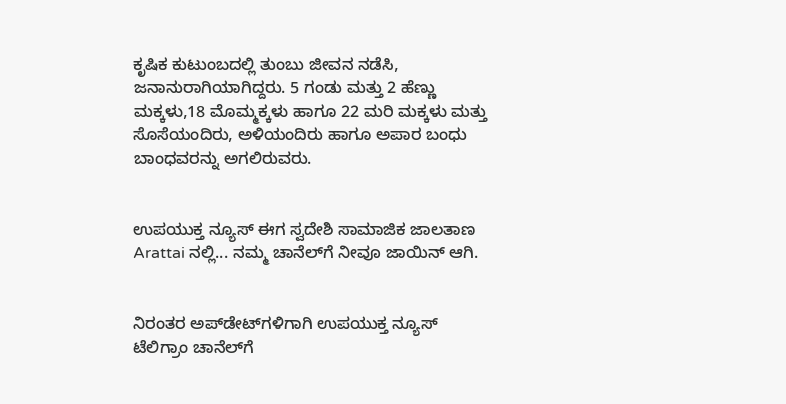ಕೃಷಿಕ ಕುಟುಂಬದಲ್ಲಿ ತುಂಬು ಜೀವನ ನಡೆಸಿ, ಜನಾನುರಾಗಿಯಾಗಿದ್ದರು. 5 ಗಂಡು ಮತ್ತು 2 ಹೆಣ್ಣು ಮಕ್ಕಳು,18 ಮೊಮ್ಮಕ್ಕಳು ಹಾಗೂ 22 ಮರಿ ಮಕ್ಕಳು ಮತ್ತು ಸೊಸೆಯಂದಿರು, ಅಳಿಯಂದಿರು ಹಾಗೂ ಅಪಾರ ಬಂಧು ಬಾಂಧವರನ್ನು ಅಗಲಿರುವರು.


ಉಪಯುಕ್ತ ನ್ಯೂಸ್ ಈಗ ಸ್ವದೇಶಿ ಸಾಮಾಜಿಕ ಜಾಲತಾಣ Arattai ನಲ್ಲಿ... ನಮ್ಮ ಚಾನೆಲ್‌ಗೆ ನೀವೂ ಜಾಯಿನ್ ಆಗಿ.


ನಿರಂತರ ಅಪ್‌ಡೇಟ್‌ಗಳಿಗಾಗಿ ಉಪಯುಕ್ತ ನ್ಯೂಸ್‌ ಟೆಲಿಗ್ರಾಂ ಚಾನೆಲ್‌ಗೆ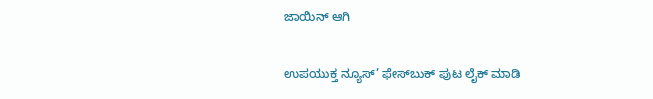ಜಾಯಿನ್‌ ಆಗಿ

ಉಪಯುಕ್ತ ನ್ಯೂಸ್‌’ ಫೇಸ್‌ಬುಕ್ ಪುಟ ಲೈಕ್ ಮಾಡಿ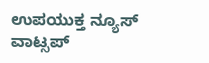ಉಪಯುಕ್ತ ನ್ಯೂಸ್‌ ವಾಟ್ಸಪ್‌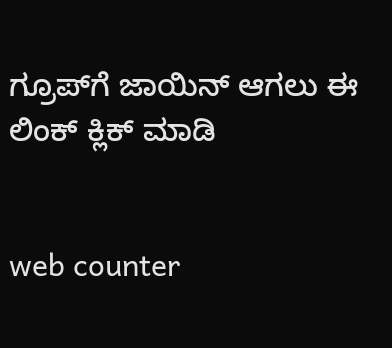ಗ್ರೂಪ್‌ಗೆ ಜಾಯಿನ್ ಆಗಲು ಈ ಲಿಂಕ್ ಕ್ಲಿಕ್ ಮಾಡಿ


web counter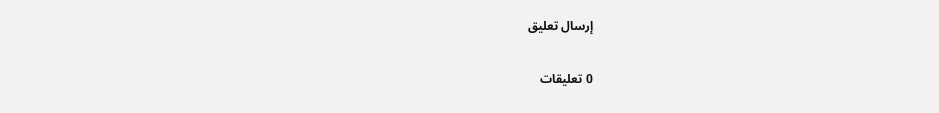إرسال تعليق

0 تعليقات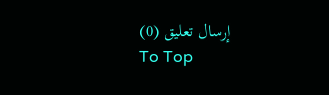إرسال تعليق (0)
To Top